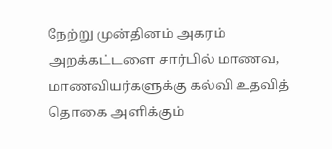நேற்று முன்தினம் அகரம் அறக்கட்டளை சார்பில் மாணவ, மாணவியர்களுக்கு கல்வி உதவித் தொகை அளிக்கும்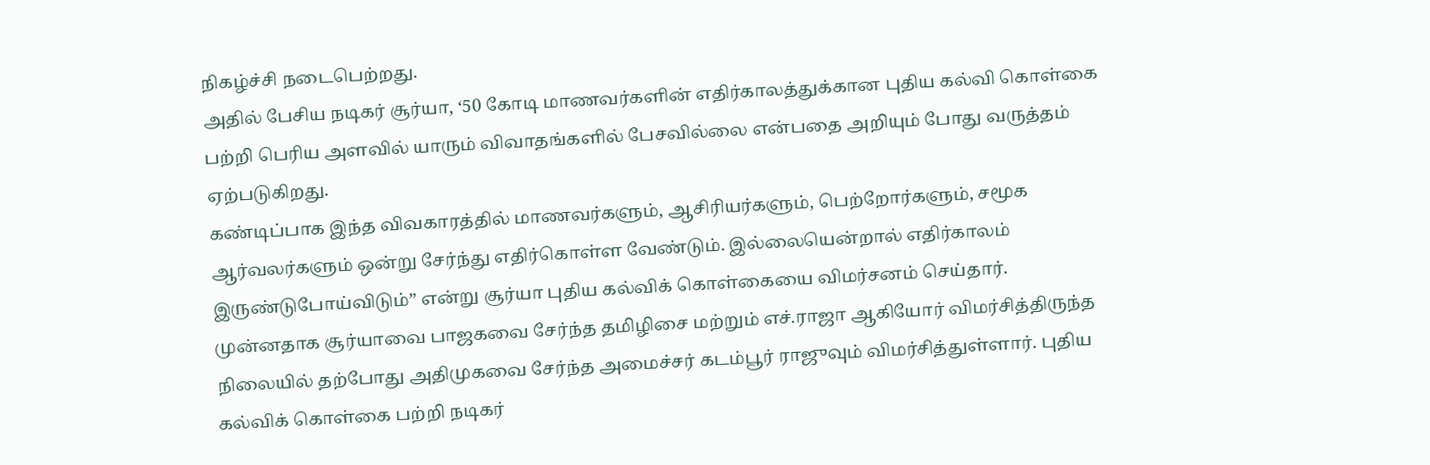நிகழ்ச்சி நடைபெற்றது.
அதில் பேசிய நடிகர் சூர்யா, ‘50 கோடி மாணவர்களின் எதிர்காலத்துக்கான புதிய கல்வி கொள்கை பற்றி பெரிய அளவில் யாரும் விவாதங்களில் பேசவில்லை என்பதை அறியும் போது வருத்தம் ஏற்படுகிறது.
கண்டிப்பாக இந்த விவகாரத்தில் மாணவர்களும், ஆசிரியர்களும், பெற்றோர்களும், சமூக ஆர்வலர்களும் ஒன்று சேர்ந்து எதிர்கொள்ள வேண்டும். இல்லையென்றால் எதிர்காலம் இருண்டுபோய்விடும்” என்று சூர்யா புதிய கல்விக் கொள்கையை விமர்சனம் செய்தார்.
முன்னதாக சூர்யாவை பாஜகவை சேர்ந்த தமிழிசை மற்றும் எச்.ராஜா ஆகியோர் விமர்சித்திருந்த நிலையில் தற்போது அதிமுகவை சேர்ந்த அமைச்சர் கடம்பூர் ராஜுவும் விமர்சித்துள்ளார். புதிய கல்விக் கொள்கை பற்றி நடிகர்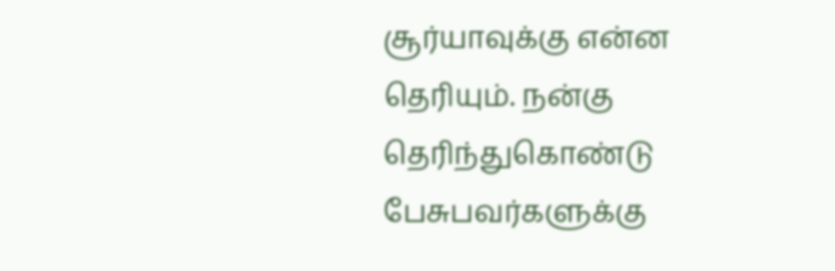சூர்யாவுக்கு என்ன தெரியும். நன்கு தெரிந்துகொண்டு பேசுபவர்களுக்கு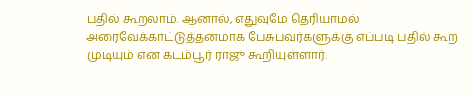பதில் கூறலாம். ஆனால், எதுவுமே தெரியாமல் அரைவேக்காட்டுத்தனமாக பேசுபவர்களுக்கு எப்படி பதில் கூற முடியும் என கடம்பூர் ராஜு கூறியுள்ளார்.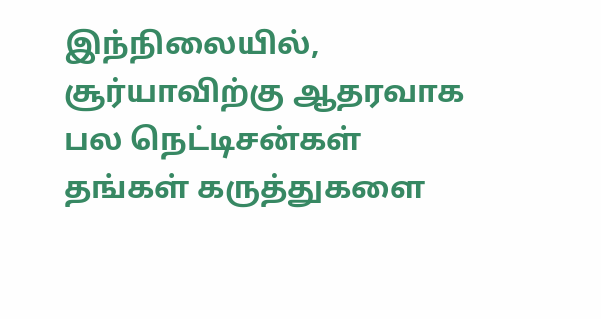இந்நிலையில், சூர்யாவிற்கு ஆதரவாக பல நெட்டிசன்கள் தங்கள் கருத்துகளை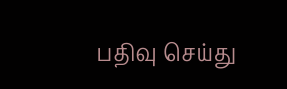பதிவு செய்து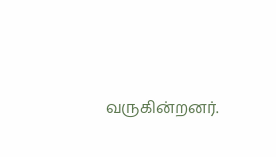வருகின்றனர்.